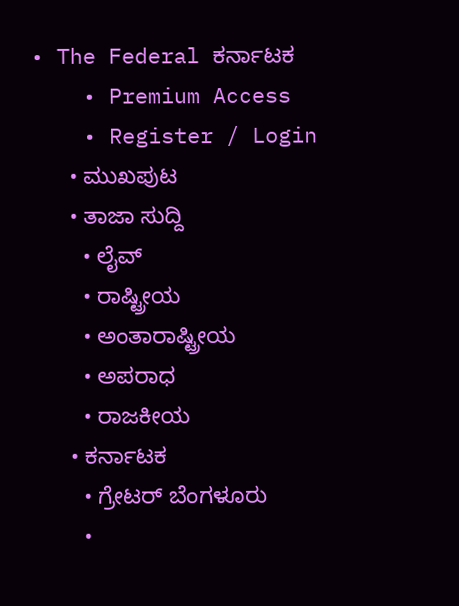• The Federal ಕರ್ನಾಟಕ
    • Premium Access
    • Register / Login
      • ಮುಖಪುಟ
      • ತಾಜಾ ಸುದ್ದಿ
        • ಲೈವ್‌
        • ರಾಷ್ಟ್ರೀಯ
        • ಅಂತಾರಾಷ್ಟ್ರೀಯ
        • ಅಪರಾಧ
        • ರಾಜಕೀಯ
      • ಕರ್ನಾಟಕ
        • ಗ್ರೇಟರ್ ಬೆಂಗಳೂರು
        •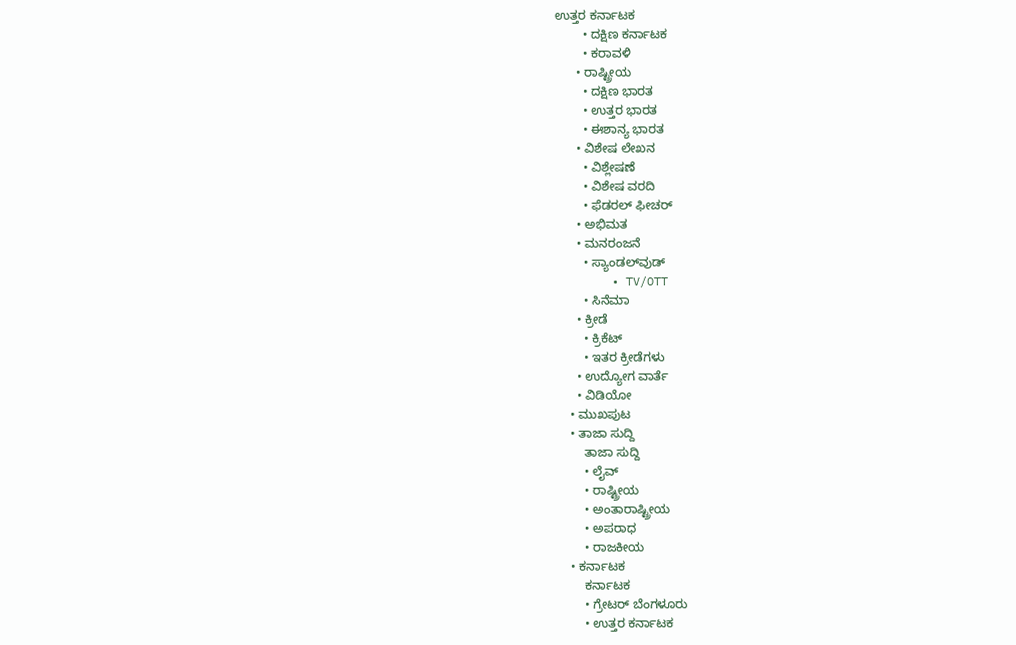ಉತ್ತರ ಕರ್ನಾಟಕ
        • ದಕ್ಷಿಣ ಕರ್ನಾಟಕ
        • ಕರಾವಳಿ
      • ರಾಷ್ಟ್ರೀಯ
        • ದಕ್ಷಿಣ ಭಾರತ
        • ಉತ್ತರ ಭಾರತ
        • ಈಶಾನ್ಯ ಭಾರತ
      • ವಿಶೇಷ ಲೇಖನ
        • ವಿಶ್ಲೇಷಣೆ
        • ವಿಶೇಷ ವರದಿ
        • ಫೆಡರಲ್ ಫೀಚರ್
      • ಅಭಿಮತ
      • ಮನರಂಜನೆ
        • ಸ್ಯಾಂಡಲ್‌ವುಡ್
        • TV/OTT
        • ಸಿನೆಮಾ
      • ಕ್ರೀಡೆ
        • ಕ್ರಿಕೆಟ್
        • ಇತರ ಕ್ರೀಡೆಗಳು
      • ಉದ್ಯೋಗ ವಾರ್ತೆ
      • ವಿಡಿಯೋ
    • ಮುಖಪುಟ
    • ತಾಜಾ ಸುದ್ದಿ
        ತಾಜಾ ಸುದ್ದಿ
        • ಲೈವ್‌
        • ರಾಷ್ಟ್ರೀಯ
        • ಅಂತಾರಾಷ್ಟ್ರೀಯ
        • ಅಪರಾಧ
        • ರಾಜಕೀಯ
    • ಕರ್ನಾಟಕ
        ಕರ್ನಾಟಕ
        • ಗ್ರೇಟರ್ ಬೆಂಗಳೂರು
        • ಉತ್ತರ ಕರ್ನಾಟಕ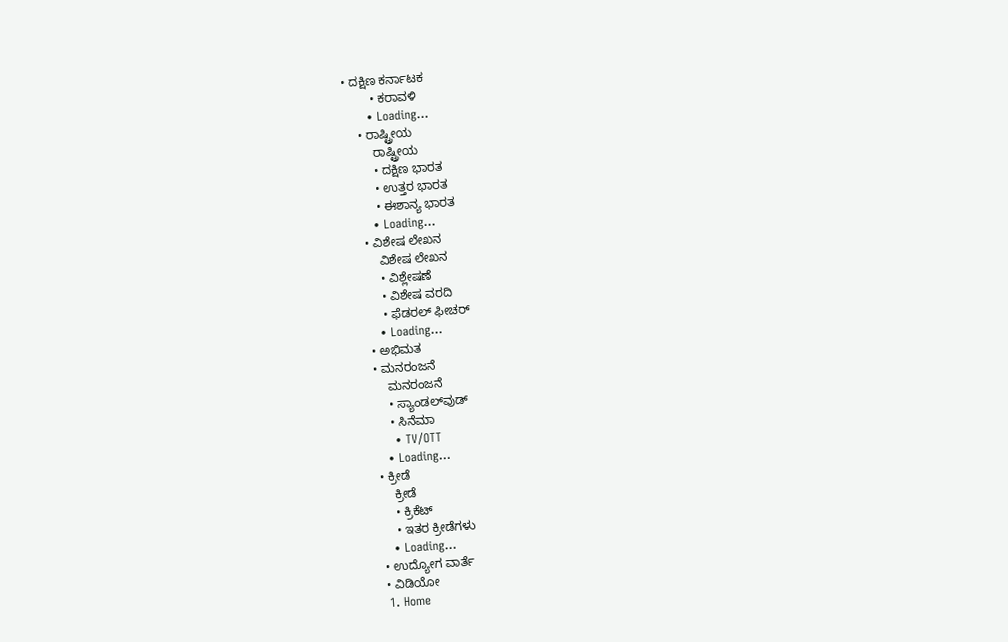• ದಕ್ಷಿಣ ಕರ್ನಾಟಕ
        • ಕರಾವಳಿ
      • Loading...
    • ರಾಷ್ಟ್ರೀಯ
        ರಾಷ್ಟ್ರೀಯ
        • ದಕ್ಷಿಣ ಭಾರತ
        • ಉತ್ತರ ಭಾರತ
        • ಈಶಾನ್ಯ ಭಾರತ
      • Loading...
    • ವಿಶೇಷ ಲೇಖನ
        ವಿಶೇಷ ಲೇಖನ
        • ವಿಶ್ಲೇಷಣೆ
        • ವಿಶೇಷ ವರದಿ
        • ಫೆಡರಲ್ ಫೀಚರ್
      • Loading...
    • ಅಭಿಮತ
    • ಮನರಂಜನೆ
        ಮನರಂಜನೆ
        • ಸ್ಯಾಂಡಲ್‌ವುಡ್
        • ಸಿನೆಮಾ
        • TV/OTT
      • Loading...
    • ಕ್ರೀಡೆ
        ಕ್ರೀಡೆ
        • ಕ್ರಿಕೆಟ್
        • ಇತರ ಕ್ರೀಡೆಗಳು
      • Loading...
    • ಉದ್ಯೋಗ ವಾರ್ತೆ
    • ವಿಡಿಯೋ
    1. Home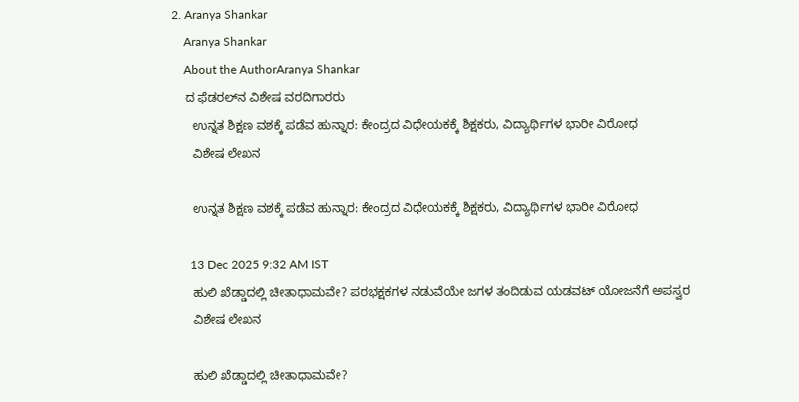2. Aranya Shankar
    Aranya Shankar
    About the AuthorAranya Shankar
    ದ ಫೆಡರಲ್‌ನ ವಿಶೇಷ ವರದಿಗಾರರು
      ಉನ್ನತ ಶಿಕ್ಷಣ ವಶಕ್ಕೆ ಪಡೆವ ಹುನ್ನಾರ: ಕೇಂದ್ರದ ವಿಧೇಯಕಕ್ಕೆ ಶಿಕ್ಷಕರು, ವಿದ್ಯಾರ್ಥಿಗಳ ಭಾರೀ ವಿರೋಧ
      ವಿಶೇಷ ಲೇಖನ

      ಉನ್ನತ ಶಿಕ್ಷಣ ವಶಕ್ಕೆ ಪಡೆವ ಹುನ್ನಾರ: ಕೇಂದ್ರದ ವಿಧೇಯಕಕ್ಕೆ ಶಿಕ್ಷಕರು, ವಿದ್ಯಾರ್ಥಿಗಳ ಭಾರೀ ವಿರೋಧ

      13 Dec 2025 9:32 AM IST
      ಹುಲಿ ಖೆಡ್ಡಾದಲ್ಲಿ ಚೀತಾಧಾಮವೇ? ಪರಭಕ್ಷಕಗಳ ನಡುವೆಯೇ ಜಗಳ ತಂದಿಡುವ ಯಡವಟ್ ಯೋಜನೆಗೆ ಅಪಸ್ವರ
      ವಿಶೇಷ ಲೇಖನ

      ಹುಲಿ ಖೆಡ್ಡಾದಲ್ಲಿ ಚೀತಾಧಾಮವೇ?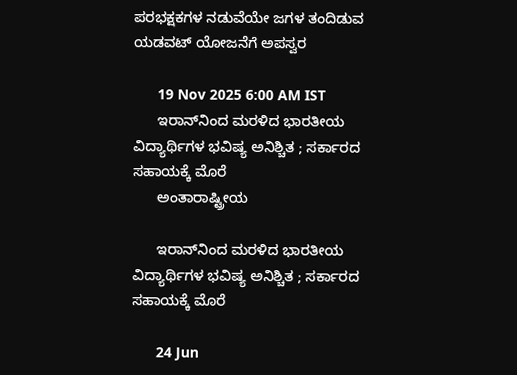ಪರಭಕ್ಷಕಗಳ ನಡುವೆಯೇ ಜಗಳ ತಂದಿಡುವ ಯಡವಟ್ ಯೋಜನೆಗೆ ಅಪಸ್ವರ

      19 Nov 2025 6:00 AM IST
      ಇರಾನ್‌ನಿಂದ ಮರಳಿದ ಭಾರತೀಯ ವಿದ್ಯಾರ್ಥಿಗಳ ಭವಿಷ್ಯ ಅನಿಶ್ಚಿತ ; ಸರ್ಕಾರದ ಸಹಾಯಕ್ಕೆ ಮೊರೆ
      ಅಂತಾರಾಷ್ಟ್ರೀಯ

      ಇರಾನ್‌ನಿಂದ ಮರಳಿದ ಭಾರತೀಯ ವಿದ್ಯಾರ್ಥಿಗಳ ಭವಿಷ್ಯ ಅನಿಶ್ಚಿತ ; ಸರ್ಕಾರದ ಸಹಾಯಕ್ಕೆ ಮೊರೆ

      24 Jun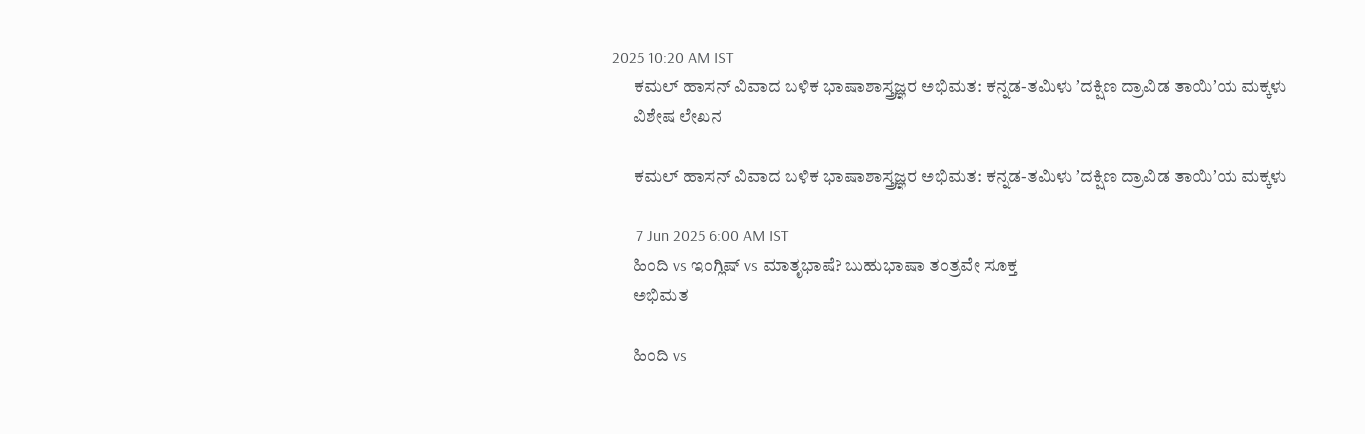2025 10:20 AM IST
      ಕಮಲ್‌ ಹಾಸನ್‌ ವಿವಾದ ಬಳಿಕ ಭಾಷಾಶಾಸ್ತ್ರಜ್ಞರ ಅಭಿಮತ: ಕನ್ನಡ-ತಮಿಳು ʼದಕ್ಷಿಣ ದ್ರಾವಿಡ ತಾಯಿʼಯ ಮಕ್ಕಳು
      ವಿಶೇಷ ಲೇಖನ

      ಕಮಲ್‌ ಹಾಸನ್‌ ವಿವಾದ ಬಳಿಕ ಭಾಷಾಶಾಸ್ತ್ರಜ್ಞರ ಅಭಿಮತ: ಕನ್ನಡ-ತಮಿಳು ʼದಕ್ಷಿಣ ದ್ರಾವಿಡ ತಾಯಿʼಯ ಮಕ್ಕಳು

      7 Jun 2025 6:00 AM IST
      ಹಿಂದಿ vs ಇಂಗ್ಲಿಷ್ vs ಮಾತೃಭಾಷೆ? ಬುಹುಭಾಷಾ ತಂತ್ರವೇ ಸೂಕ್ತ
      ಅಭಿಮತ

      ಹಿಂದಿ vs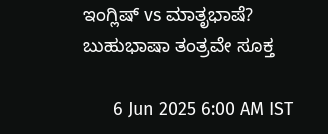ಇಂಗ್ಲಿಷ್ vs ಮಾತೃಭಾಷೆ? ಬುಹುಭಾಷಾ ತಂತ್ರವೇ ಸೂಕ್ತ

      6 Jun 2025 6:00 AM IST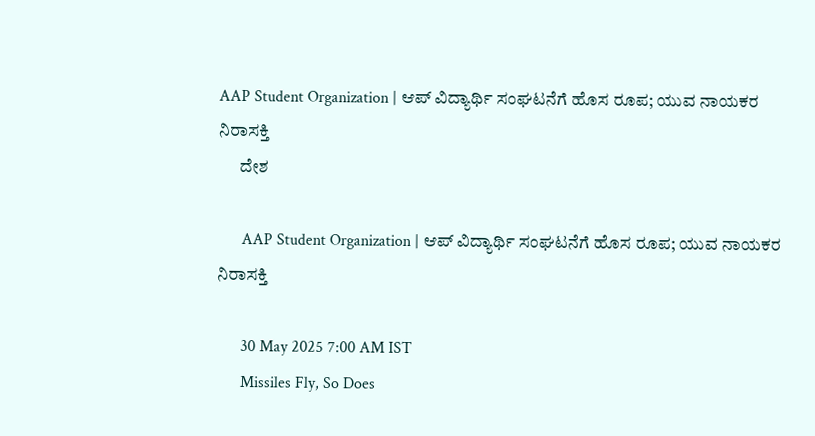AAP Student Organization | ಆಪ್ ವಿದ್ಯಾರ್ಥಿ ಸಂಘಟನೆಗೆ ಹೊಸ ರೂಪ; ಯುವ ನಾಯಕರ ನಿರಾಸಕ್ತಿ
      ದೇಶ

      AAP Student Organization | ಆಪ್ ವಿದ್ಯಾರ್ಥಿ ಸಂಘಟನೆಗೆ ಹೊಸ ರೂಪ; ಯುವ ನಾಯಕರ ನಿರಾಸಕ್ತಿ

      30 May 2025 7:00 AM IST
      Missiles Fly, So Does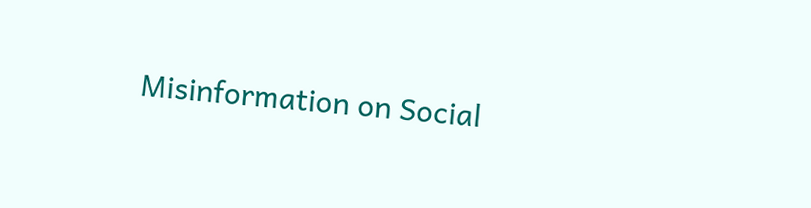Misinformation on Social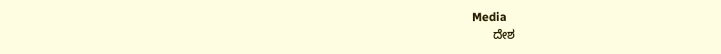Media
      ದೇಶ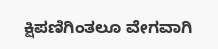ಕ್ಷಿಪಣಿಗಿಂತಲೂ ವೇಗವಾಗಿ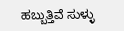ಹಬ್ಬುತ್ತಿವೆ ಸುಳ್ಳು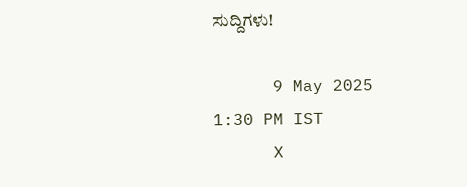ಸುದ್ದಿಗಳು!

      9 May 2025 1:30 PM IST
      X